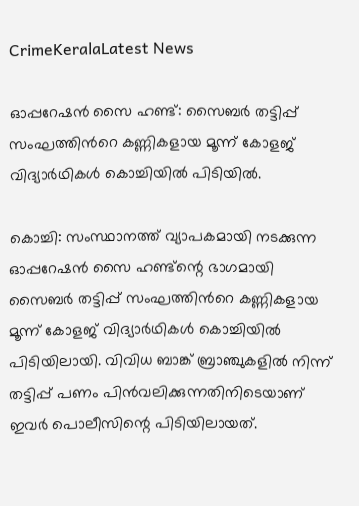CrimeKeralaLatest News

ഓപ്പറേഷന്‍ സൈ ഹണ്ട്: സൈബര്‍ തട്ടിപ്പ് സംഘത്തിന്‍റെ കണ്ണികളായ മൂന്ന് കോളജ് വിദ്യാര്‍ഥികള്‍ കൊച്ചിയില്‍ പിടിയില്‍.

കൊച്ചി: സംസ്ഥാനത്ത് വ്യാപകമായി നടക്കുന്ന ഓപ്പറേഷന്‍ സൈ ഹണ്ട്‍ന്റെ ഭാഗമായി സൈബര്‍ തട്ടിപ്പ് സംഘത്തിന്‍റെ കണ്ണികളായ മൂന്ന് കോളജ് വിദ്യാര്‍ഥികള്‍ കൊച്ചിയില്‍ പിടിയിലായി. വിവിധ ബാങ്ക് ബ്രാഞ്ചുകളില്‍ നിന്ന് തട്ടിപ്പ് പണം പിന്‍വലിക്കുന്നതിനിടെയാണ് ഇവര്‍ പൊലീസിന്റെ പിടിയിലായത്.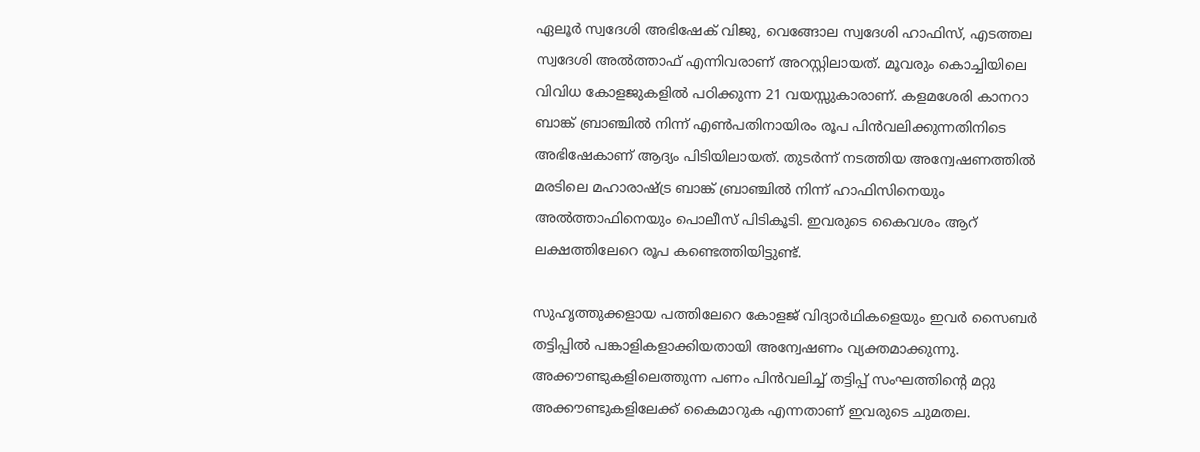ഏലൂര്‍ സ്വദേശി അഭിഷേക് വിജു, വെങ്ങോല സ്വദേശി ഹാഫിസ്, എടത്തല സ്വദേശി അല്‍ത്താഫ് എന്നിവരാണ് അറസ്റ്റിലായത്. മൂവരും കൊച്ചിയിലെ വിവിധ കോളജുകളില്‍ പഠിക്കുന്ന 21 വയസ്സുകാരാണ്. കളമശേരി കാനറാ ബാങ്ക് ബ്രാഞ്ചില്‍ നിന്ന് എണ്‍പതിനായിരം രൂപ പിന്‍വലിക്കുന്നതിനിടെ അഭിഷേകാണ് ആദ്യം പിടിയിലായത്. തുടര്‍ന്ന് നടത്തിയ അന്വേഷണത്തില്‍ മരടിലെ മഹാരാഷ്ട്ര ബാങ്ക് ബ്രാഞ്ചില്‍ നിന്ന് ഹാഫിസിനെയും അല്‍ത്താഫിനെയും പൊലീസ് പിടികൂടി. ഇവരുടെ കൈവശം ആറ് ലക്ഷത്തിലേറെ രൂപ കണ്ടെത്തിയിട്ടുണ്ട്.

സുഹൃത്തുക്കളായ പത്തിലേറെ കോളജ് വിദ്യാര്‍ഥികളെയും ഇവര്‍ സൈബര്‍ തട്ടിപ്പില്‍ പങ്കാളികളാക്കിയതായി അന്വേഷണം വ്യക്തമാക്കുന്നു. അക്കൗണ്ടുകളിലെത്തുന്ന പണം പിന്‍വലിച്ച് തട്ടിപ്പ് സംഘത്തിന്‍റെ മറ്റു അക്കൗണ്ടുകളിലേക്ക് കൈമാറുക എന്നതാണ് ഇവരുടെ ചുമതല.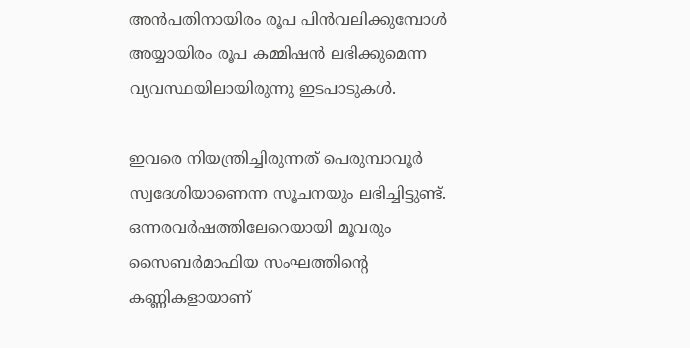അന്‍പതിനായിരം രൂപ പിന്‍വലിക്കുമ്പോള്‍ അയ്യായിരം രൂപ കമ്മിഷന്‍ ലഭിക്കുമെന്ന വ്യവസ്ഥയിലായിരുന്നു ഇടപാടുകള്‍.

ഇവരെ നിയന്ത്രിച്ചിരുന്നത് പെരുമ്പാവൂര്‍ സ്വദേശിയാണെന്ന സൂചനയും ലഭിച്ചിട്ടുണ്ട്. ഒന്നരവര്‍ഷത്തിലേറെയായി മൂവരും സൈബര്‍മാഫിയ സംഘത്തിന്‍റെ കണ്ണികളായാണ്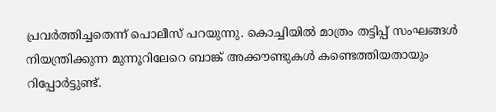പ്രവര്‍ത്തിച്ചതെന്ന് പൊലീസ് പറയുന്നു. കൊച്ചിയില്‍ മാത്രം തട്ടിപ്പ് സംഘങ്ങള്‍ നിയന്ത്രിക്കുന്ന മുന്നൂറിലേറെ ബാങ്ക് അക്കൗണ്ടുകള്‍ കണ്ടെത്തിയതായും റിപ്പോര്‍ട്ടുണ്ട്.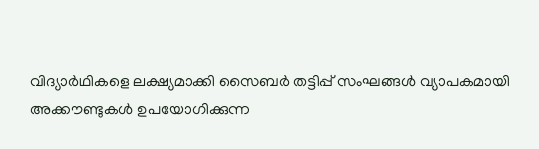വിദ്യാര്‍ഥികളെ ലക്ഷ്യമാക്കി സൈബര്‍ തട്ടിപ്പ് സംഘങ്ങള്‍ വ്യാപകമായി അക്കൗണ്ടുകള്‍ ഉപയോഗിക്കുന്ന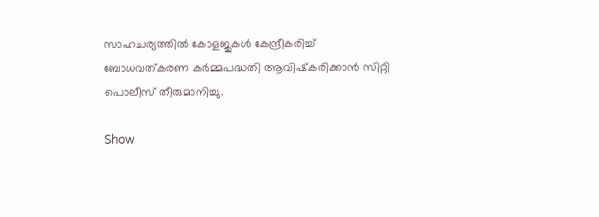സാഹചര്യത്തില്‍ കോളജുകള്‍ കേന്ദ്രീകരിച്ച് ബോധവത്കരണ കര്‍മ്മപദ്ധതി ആവിഷ്‌കരിക്കാന്‍ സിറ്റി പൊലീസ് തീരുമാനിച്ചു.

Show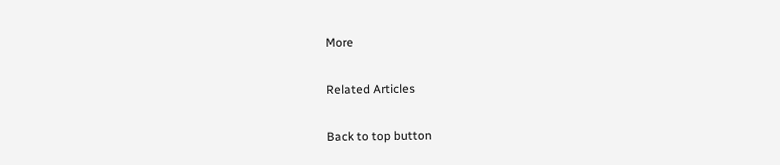More

Related Articles

Back to top button